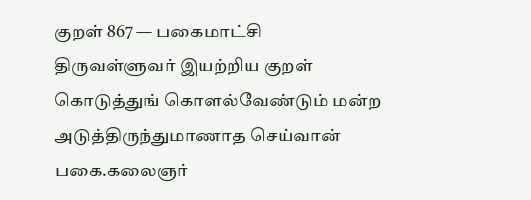குறள் 867 — பகைமாட்சி
திருவள்ளுவர் இயற்றிய குறள்
கொடுத்துங் கொளல்வேண்டும் மன்ற அடுத்திருந்துமாணாத செய்வான் பகை.கலைஞர்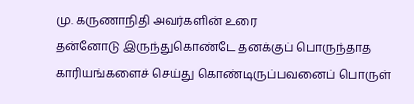மு. கருணாநிதி அவர்களின் உரை
தன்னோடு இருந்துகொண்டே தனக்குப் பொருந்தாத காரியங்களைச் செய்து கொண்டிருப்பவனைப் பொருள்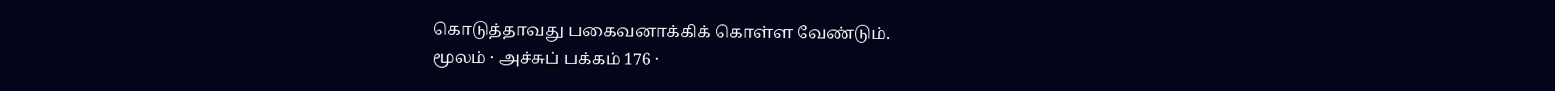கொடுத்தாவது பகைவனாக்கிக் கொள்ள வேண்டும்.
மூலம் · அச்சுப் பக்கம் 176 ·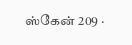ஸ்கேன் 209 ·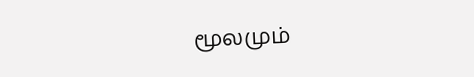மூலமும்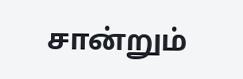சான்றும்